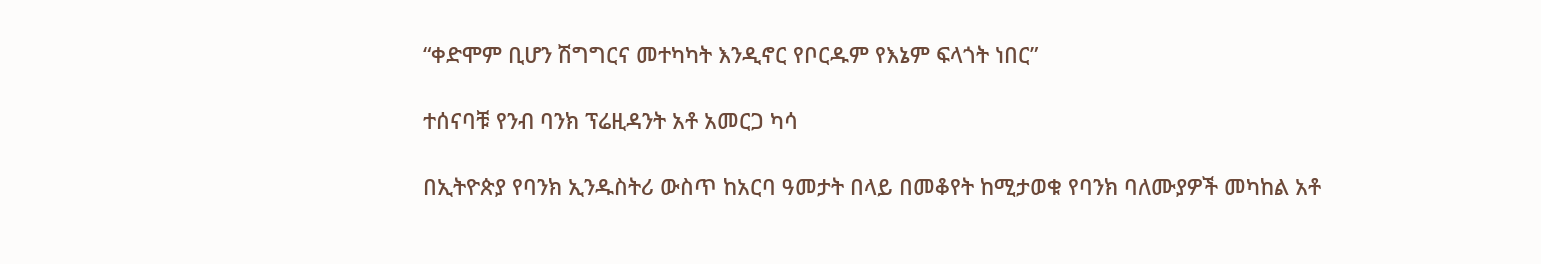“ቀድሞም ቢሆን ሽግግርና መተካካት እንዲኖር የቦርዱም የእኔም ፍላጎት ነበር”

ተሰናባቹ የንብ ባንክ ፕሬዚዳንት አቶ አመርጋ ካሳ

በኢትዮጵያ የባንክ ኢንዱስትሪ ውስጥ ከአርባ ዓመታት በላይ በመቆየት ከሚታወቁ የባንክ ባለሙያዎች መካከል አቶ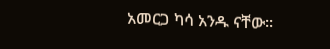አመርጋ ካሳ አንዱ ናቸው፡፡